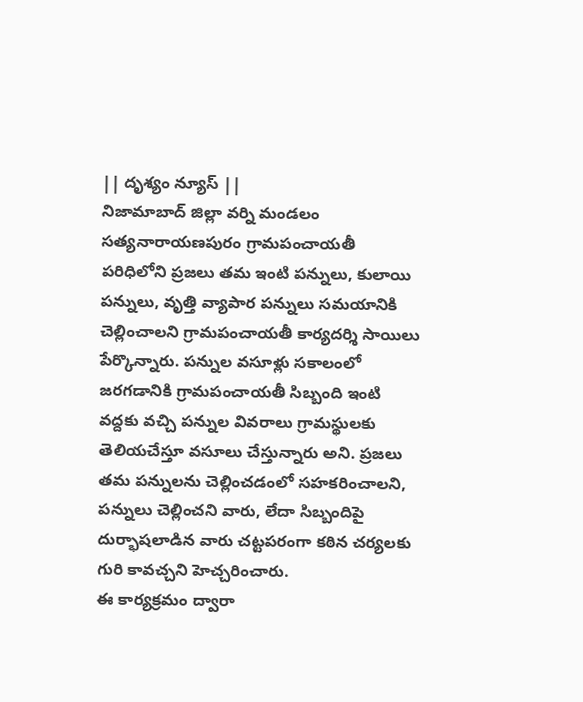|| దృశ్యం న్యూస్ ||
నిజామాబాద్ జిల్లా వర్ని మండలం సత్యనారాయణపురం గ్రామపంచాయతీ పరిధిలోని ప్రజలు తమ ఇంటి పన్నులు, కులాయి పన్నులు, వృత్తి వ్యాపార పన్నులు సమయానికి చెల్లించాలని గ్రామపంచాయతీ కార్యదర్శి సాయిలు పేర్కొన్నారు. పన్నుల వసూళ్లు సకాలంలో జరగడానికి గ్రామపంచాయతీ సిబ్బంది ఇంటి వద్దకు వచ్చి పన్నుల వివరాలు గ్రామస్థులకు తెలియచేస్తూ వసూలు చేస్తున్నారు అని. ప్రజలు తమ పన్నులను చెల్లించడంలో సహకరించాలని, పన్నులు చెల్లించని వారు, లేదా సిబ్బందిపై దుర్భాషలాడిన వారు చట్టపరంగా కఠిన చర్యలకు గురి కావచ్చని హెచ్చరించారు.
ఈ కార్యక్రమం ద్వారా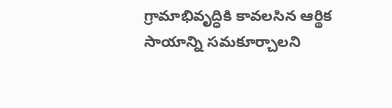గ్రామాభివృద్ధికి కావలసిన ఆర్థిక సాయాన్ని సమకూర్చాలని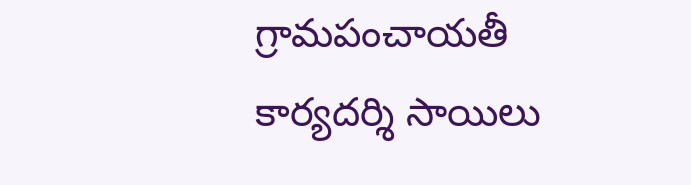గ్రామపంచాయతీ కార్యదర్శి సాయిలు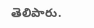తెలిపారు.